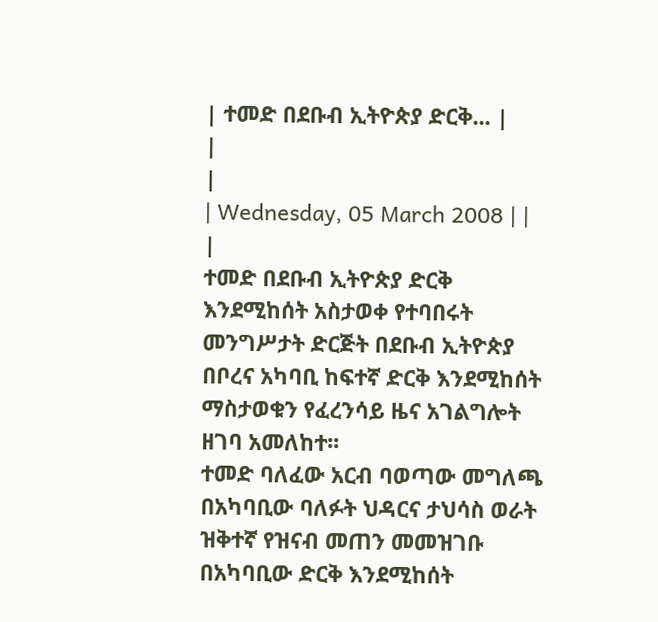| ተመድ በደቡብ ኢትዮጵያ ድርቅ... |
|
|
| Wednesday, 05 March 2008 | |
|
ተመድ በደቡብ ኢትዮጵያ ድርቅ እንደሚከሰት አስታወቀ የተባበሩት መንግሥታት ድርጅት በደቡብ ኢትዮጵያ በቦረና አካባቢ ከፍተኛ ድርቅ እንደሚከሰት ማስታወቁን የፈረንሳይ ዜና አገልግሎት ዘገባ አመለከተ፡፡
ተመድ ባለፈው አርብ ባወጣው መግለጫ በአካባቢው ባለፉት ህዳርና ታህሳስ ወራት ዝቅተኛ የዝናብ መጠን መመዝገቡ በአካባቢው ድርቅ እንደሚከሰት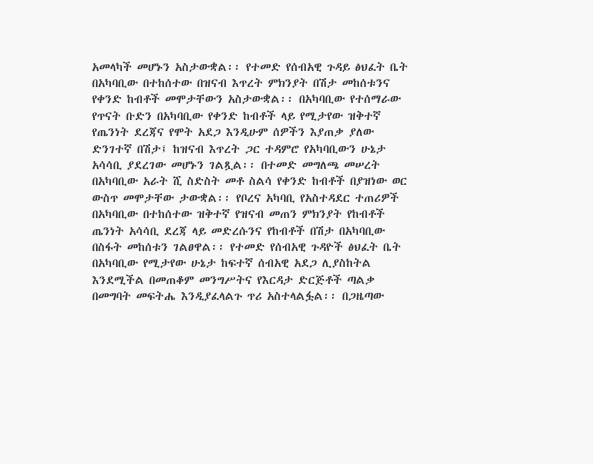አመላካች መሆኑን አስታውቋል፡፡ የተመድ የሰብአዊ ጉዳይ ፅህፈት ቤት በአካባቢው በተከሰተው በዝናብ እጥረት ምክንያት በሽታ መከሰቱንና የቀንድ ከብቶች መሞታቸውን አስታውቋል፡፡ በአካባቢው የተሰማራው የጥናት ቡድን በአካባቢው የቀንድ ከብቶች ላይ የሚታየው ዝቅተኛ የጤንነት ደረጃና የሞት አደጋ እንዲሁም ሰዎችን እያጠቃ ያለው ድንገተኛ በሽታ፤ ከዝናብ እጥረት ጋር ተዳምሮ የአካባቢውን ሁኔታ አሳሳቢ ያደረገው መሆኑን ገልጿል፡፡ በተመድ መግለጫ መሠረት በአካባቢው አራት ሺ ስድስት መቶ ስልሳ የቀንድ ከብቶች በያዝነው ወር ውስጥ መሞታቸው ታውቋል፡፡ የቦረና አካባቢ የአስተዳደር ተጠሪዎች በአካባቢው በተከሰተው ዝቅተኛ የዝናብ መጠን ምክንያት የከብቶች ጤንነት አሳሳቢ ደረጃ ላይ መድረሱንና የከብቶች በሽታ በአካባቢው በስፋት መከሰቱን ገልፀዋል፡፡ የተመድ የሰብአዊ ጉዳዮች ፅህፈት ቤት በአካባቢው የሚታየው ሁኔታ ከፍተኛ ሰብአዊ አደጋ ሊያስከትል እንደሚችል በመጠቆም መንግሥትና የእርዳታ ድርጅቶች ጣልቃ በመግባት መፍትሔ እንዲያፈላልጉ ጥሪ አስተላልፏል፡፡ በጋዜጣው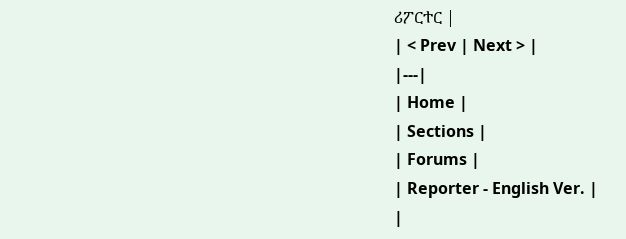ሪፖርተር |
| < Prev | Next > |
|---|
| Home |
| Sections |
| Forums |
| Reporter - English Ver. |
|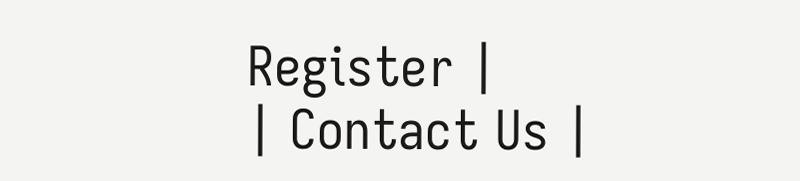Register |
| Contact Us |